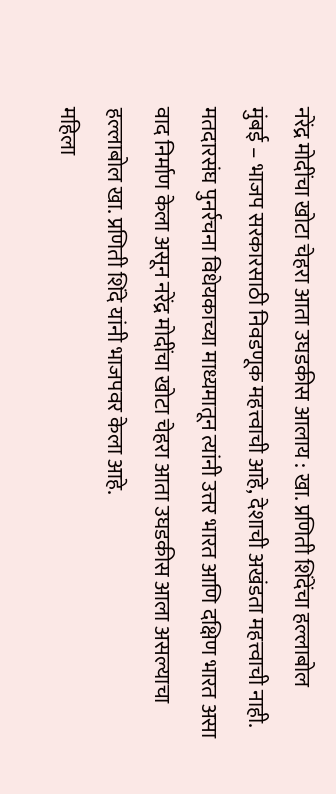नरेंद्र मोदींचा खोटा चेहरा आता उघडकीस आलाय : खा. प्रणिती शिंदेंचा हल्लाबोल
मुंबई – भाजप सरकारसाठी निवडणूक महत्त्वाची आहे, देशाची अखंडता महत्त्वाची नाही. मतदारसंघ पुनर्रचना विधेयकाच्या माध्यमातून त्यांनी उत्तर भारत आणि दक्षिण भारत असा वाद निर्माण केला असून नरेंद्र मोदींचा खोटा चेहरा आता उघडकीस आला असल्याचा हल्लाबोल खा. प्रणिती शिंदे यांनी भाजपवर केला आहे.
महिला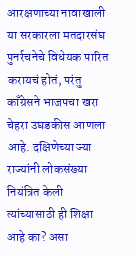आरक्षणाच्या नावाखाली या सरकारला मतदारसंघ पुनर्रचनेचे विधेयक पारित करायचं होतं, परंतु काँग्रेसने भाजपचा खरा चेहरा उघडकीस आणला आहे. दक्षिणेच्या ज्या राज्यांनी लोकसंख्या नियंत्रित केली त्यांच्यासाठी ही शिक्षा आहे का? असा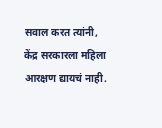सवाल करत त्यांनी, केंद्र सरकारला महिला आरक्षण द्यायचं नाही.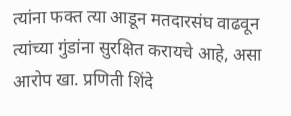त्यांना फक्त त्या आडून मतदारसंघ वाढवून त्यांच्या गुंडांना सुरक्षित करायचे आहे, असा आरोप खा. प्रणिती शिंदे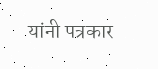यांनी पत्रकार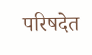परिषदेत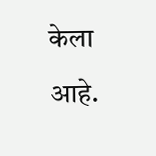केला आहे.